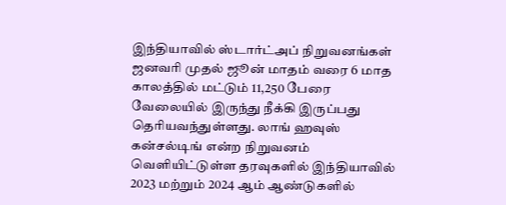இந்தியாவில் ஸ்டார்ட்அப் நிறுவனங்கள் ஜனவரி முதல் ஜூன் மாதம் வரை 6 மாத காலத்தில் மட்டும் 11,250 பேரை வேலையில் இருந்து நீக்கி இருப்பது தெரியவந்துள்ளது. லாங் ஹவுஸ் கன்சல்டிங் என்ற நிறுவனம் வெளியிட்டுள்ள தரவுகளில் இந்தியாவில் 2023 மற்றும் 2024 ஆம் ஆண்டுகளில்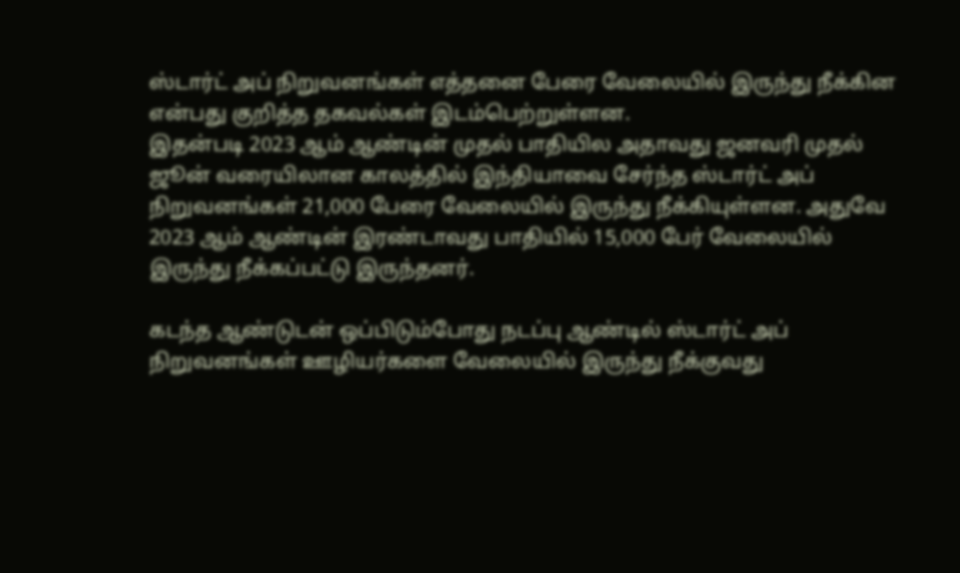ஸ்டார்ட் அப் நிறுவனங்கள் எத்தனை பேரை வேலையில் இருந்து நீக்கின என்பது குறித்த தகவல்கள் இடம்பெற்றுள்ளன.
இதன்படி 2023 ஆம் ஆண்டின் முதல் பாதியில அதாவது ஜனவரி முதல் ஜூன் வரையிலான காலத்தில் இந்தியாவை சேர்ந்த ஸ்டார்ட் அப் நிறுவனங்கள் 21,000 பேரை வேலையில் இருந்து நீக்கியுள்ளன. அதுவே 2023 ஆம் ஆண்டின் இரண்டாவது பாதியில் 15,000 பேர் வேலையில் இருந்து நீக்கப்பட்டு இருந்தனர்.

கடந்த ஆண்டுடன் ஒப்பிடும்போது நடப்பு ஆண்டில் ஸ்டார்ட் அப் நிறுவனங்கள் ஊழியர்களை வேலையில் இருந்து நீக்குவது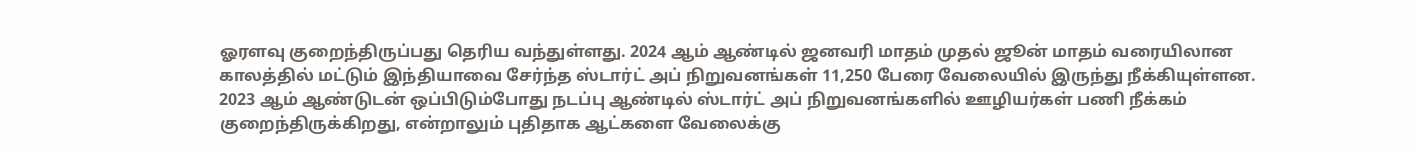ஓரளவு குறைந்திருப்பது தெரிய வந்துள்ளது. 2024 ஆம் ஆண்டில் ஜனவரி மாதம் முதல் ஜூன் மாதம் வரையிலான காலத்தில் மட்டும் இந்தியாவை சேர்ந்த ஸ்டார்ட் அப் நிறுவனங்கள் 11,250 பேரை வேலையில் இருந்து நீக்கியுள்ளன.
2023 ஆம் ஆண்டுடன் ஒப்பிடும்போது நடப்பு ஆண்டில் ஸ்டார்ட் அப் நிறுவனங்களில் ஊழியர்கள் பணி நீக்கம் குறைந்திருக்கிறது, என்றாலும் புதிதாக ஆட்களை வேலைக்கு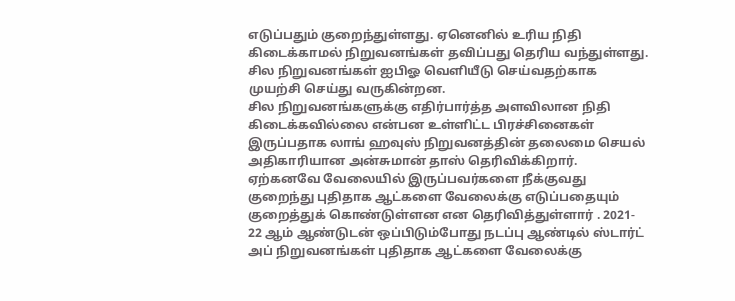எடுப்பதும் குறைந்துள்ளது. ஏனெனில் உரிய நிதி கிடைக்காமல் நிறுவனங்கள் தவிப்பது தெரிய வந்துள்ளது. சில நிறுவனங்கள் ஐபிஓ வெளியீடு செய்வதற்காக முயற்சி செய்து வருகின்றன.
சில நிறுவனங்களுக்கு எதிர்பார்த்த அளவிலான நிதி கிடைக்கவில்லை என்பன உள்ளிட்ட பிரச்சினைகள் இருப்பதாக லாங் ஹவுஸ் நிறுவனத்தின் தலைமை செயல் அதிகாரியான அன்சுமான் தாஸ் தெரிவிக்கிறார். ஏற்கனவே வேலையில் இருப்பவர்களை நீக்குவது குறைந்து புதிதாக ஆட்களை வேலைக்கு எடுப்பதையும் குறைத்துக் கொண்டுள்ளன என தெரிவித்துள்ளார் . 2021- 22 ஆம் ஆண்டுடன் ஒப்பிடும்போது நடப்பு ஆண்டில் ஸ்டார்ட் அப் நிறுவனங்கள் புதிதாக ஆட்களை வேலைக்கு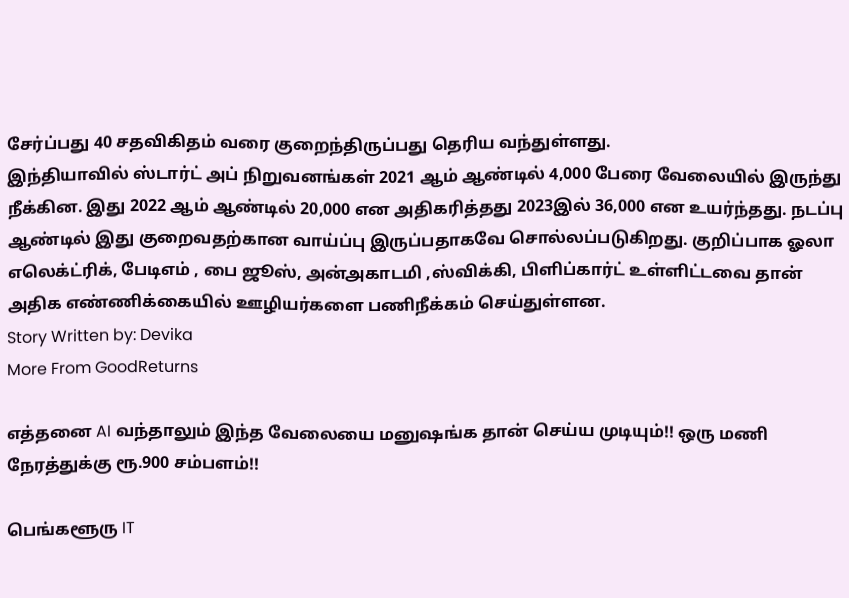சேர்ப்பது 40 சதவிகிதம் வரை குறைந்திருப்பது தெரிய வந்துள்ளது.
இந்தியாவில் ஸ்டார்ட் அப் நிறுவனங்கள் 2021 ஆம் ஆண்டில் 4,000 பேரை வேலையில் இருந்து நீக்கின. இது 2022 ஆம் ஆண்டில் 20,000 என அதிகரித்தது 2023இல் 36,000 என உயர்ந்தது. நடப்பு ஆண்டில் இது குறைவதற்கான வாய்ப்பு இருப்பதாகவே சொல்லப்படுகிறது. குறிப்பாக ஓலா எலெக்ட்ரிக், பேடிஎம் , பை ஜூஸ், அன்அகாடமி ,ஸ்விக்கி, பிளிப்கார்ட் உள்ளிட்டவை தான் அதிக எண்ணிக்கையில் ஊழியர்களை பணிநீக்கம் செய்துள்ளன.
Story Written by: Devika
More From GoodReturns

எத்தனை AI வந்தாலும் இந்த வேலையை மனுஷங்க தான் செய்ய முடியும்!! ஒரு மணி நேரத்துக்கு ரூ.900 சம்பளம்!!

பெங்களூரு IT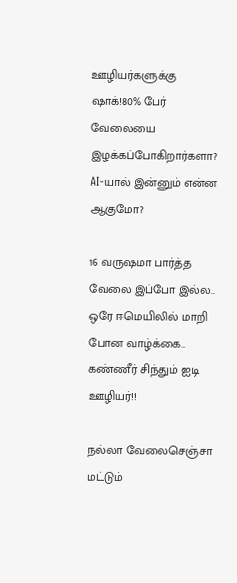ஊழியர்களுக்கு ஷாக்!80% பேர் வேலையை இழக்கப்போகிறார்களா? AI-யால் இன்னும் என்ன ஆகுமோ?

16 வருஷமா பார்த்த வேலை இப்போ இல்ல.. ஒரே ஈமெயிலில் மாறி போன வாழ்க்கை.. கண்ணீர் சிந்தும் ஐடி ஊழியர்!!

நல்லா வேலைசெஞ்சா மட்டும்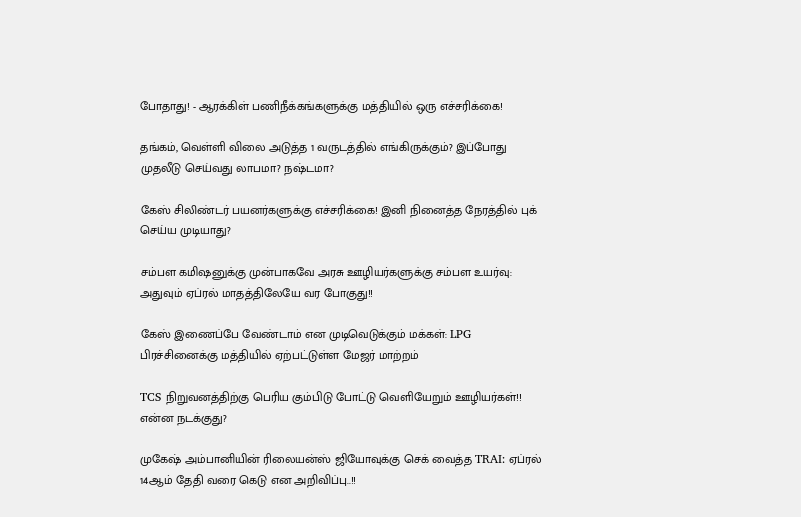போதாது! - ஆரக்கிள் பணிநீக்கங்களுக்கு மத்தியில் ஒரு எச்சரிக்கை!

தங்கம், வெள்ளி விலை அடுத்த 1 வருடத்தில் எங்கிருக்கும்? இப்போது முதலீடு செய்வது லாபமா? நஷ்டமா?

கேஸ் சிலிண்டர் பயனர்களுக்கு எச்சரிக்கை! இனி நினைத்த நேரத்தில் புக் செய்ய முடியாது?

சம்பள கமிஷனுக்கு முன்பாகவே அரசு ஊழியர்களுக்கு சம்பள உயர்வு: அதுவும் ஏப்ரல் மாதத்திலேயே வர போகுது!!

கேஸ் இணைப்பே வேண்டாம் என முடிவெடுக்கும் மக்கள்: LPG பிரச்சினைக்கு மத்தியில் ஏற்பட்டுள்ள மேஜர் மாற்றம்

TCS நிறுவனத்திற்கு பெரிய கும்பிடு போட்டு வெளியேறும் ஊழியர்கள்!! என்ன நடக்குது?

முகேஷ் அம்பானியின் ரிலையன்ஸ் ஜியோவுக்கு செக் வைத்த TRAI: ஏப்ரல் 14ஆம் தேதி வரை கெடு என அறிவிப்பு..!!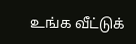உங்க வீட்டுக்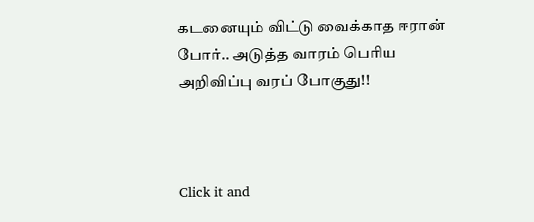கடனையும் விட்டு வைக்காத ஈரான் போர்.. அடுத்த வாரம் பெரிய அறிவிப்பு வரப் போகுது!!



Click it and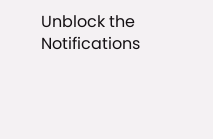Unblock the Notifications